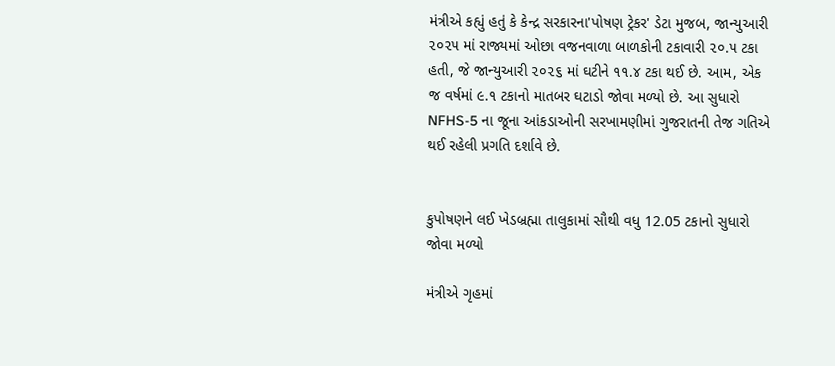મંત્રીએ કહ્યું હતું કે કેન્દ્ર સરકારના'પોષણ ટ્રેકર' ડેટા મુજબ, જાન્યુઆરી ૨૦૨૫ માં રાજ્યમાં ઓછા વજનવાળા બાળકોની ટકાવારી ૨૦.૫ ટકા હતી, જે જાન્યુઆરી ૨૦૨૬ માં ઘટીને ૧૧.૪ ટકા થઈ છે. આમ, એક જ વર્ષમાં ૯.૧ ટકાનો માતબર ઘટાડો જોવા મળ્યો છે. આ સુધારો NFHS-5 ના જૂના આંકડાઓની સરખામણીમાં ગુજરાતની તેજ ગતિએ થઈ રહેલી પ્રગતિ દર્શાવે છે.


કુપોષણને લઈ ખેડબ્રહ્મા તાલુકામાં સૌથી વધુ 12.05 ટકાનો સુધારો જોવા મળ્યો

મંત્રીએ ગૃહમાં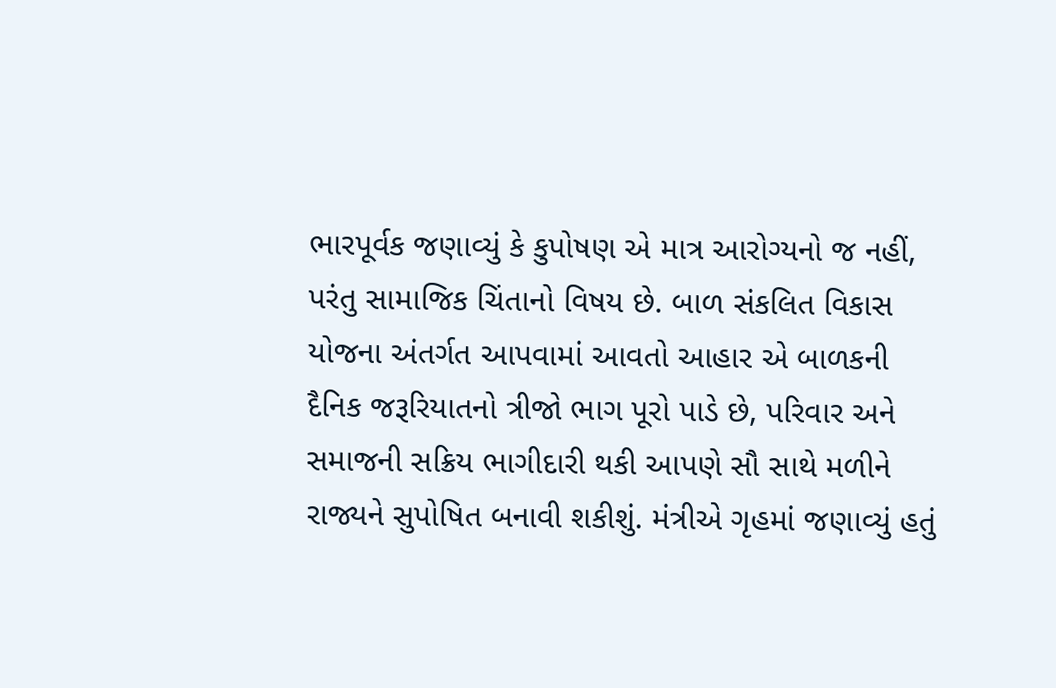ભારપૂર્વક જણાવ્યું કે કુપોષણ એ માત્ર આરોગ્યનો જ નહીં, પરંતુ સામાજિક ચિંતાનો વિષય છે. બાળ સંકલિત વિકાસ યોજના અંતર્ગત આપવામાં આવતો આહાર એ બાળકની દૈનિક જરૂરિયાતનો ત્રીજો ભાગ પૂરો પાડે છે, પરિવાર અને સમાજની સક્રિય ભાગીદારી થકી આપણે સૌ સાથે મળીને રાજ્યને સુપોષિત બનાવી શકીશું. મંત્રીએ ગૃહમાં જણાવ્યું હતું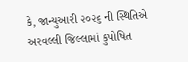કે, જાન્યુઆરી ૨૦૨૬ ની સ્થિતિએ અરવલ્લી જિલ્લામાં કુપોષિત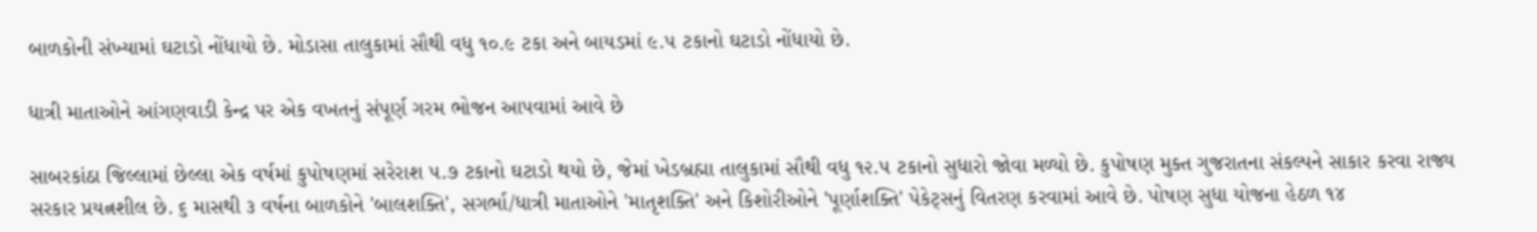બાળકોની સંખ્યામાં ઘટાડો નોંધાયો છે. મોડાસા તાલુકામાં સૌથી વધુ ૧૦.૯ ટકા અને બાયડમાં ૯.૫ ટકાનો ઘટાડો નોંધાયો છે.

ધાત્રી માતાઓને આંગણવાડી કેન્દ્ર પર એક વખતનું સંપૂર્ણ ગરમ ભોજન આપવામાં આવે છે

સાબરકાંઠા જિલ્લામાં છેલ્લા એક વર્ષમાં કુપોષણમાં સરેરાશ ૫.૭ ટકાનો ઘટાડો થયો છે, જેમાં ખેડબ્રહ્મા તાલુકામાં સૌથી વધુ ૧૨.૫ ટકાનો સુધારો જોવા મળ્યો છે. કુપોષણ મુક્ત ગુજરાતના સંકલ્પને સાકાર કરવા રાજ્ય સરકાર પ્રયત્નશીલ છે. ૬ માસથી ૩ વર્ષના બાળકોને 'બાલશક્તિ', સગર્ભા/ધાત્રી માતાઓને 'માતૃશક્તિ' અને કિશોરીઓને 'પૂર્ણાશક્તિ' પેકેટ્સનું વિતરણ કરવામાં આવે છે. પોષણ સુધા યોજના હેઠળ ૧૪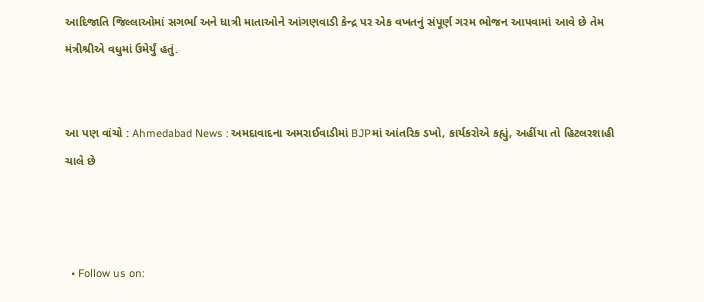આદિજાતિ જિલ્લાઓમાં સગર્ભા અને ધાત્રી માતાઓને આંગણવાડી કેન્દ્ર પર એક વખતનું સંપૂર્ણ ગરમ ભોજન આપવામાં આવે છે તેમ મંત્રીશ્રીએ વધુમાં ઉમેર્યું હતું.


આ પણ વાંચો : Ahmedabad News : અમદાવાદના અમરાઈવાડીમાં BJPમાં આંતરિક ડખો, કાર્યકરોએ કહ્યું, અહીંયા તો હિટલરશાહી ચાલે છે



  • Follow us on: